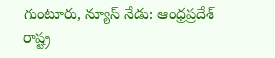గుంటూరు, న్యూస్ నేడు: ఆంధ్రప్రదేశ్ రాష్ట్ర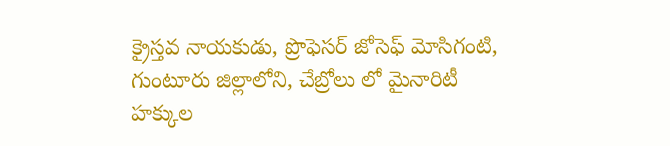క్రైస్తవ నాయకుడు, ప్రొఫెసర్ జోసెఫ్ మోసిగంటి, గుంటూరు జిల్లాలోని, చేబ్రోలు లో మైనారిటీ హక్కుల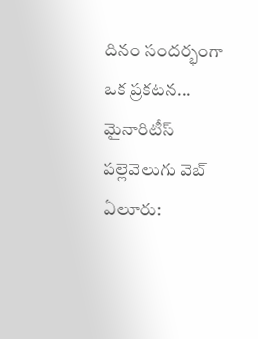దినం సందర్భంగా ఒక ప్రకటన...
మైనారిటీస్
పల్లెవెలుగు వెబ్ ఏలూరు: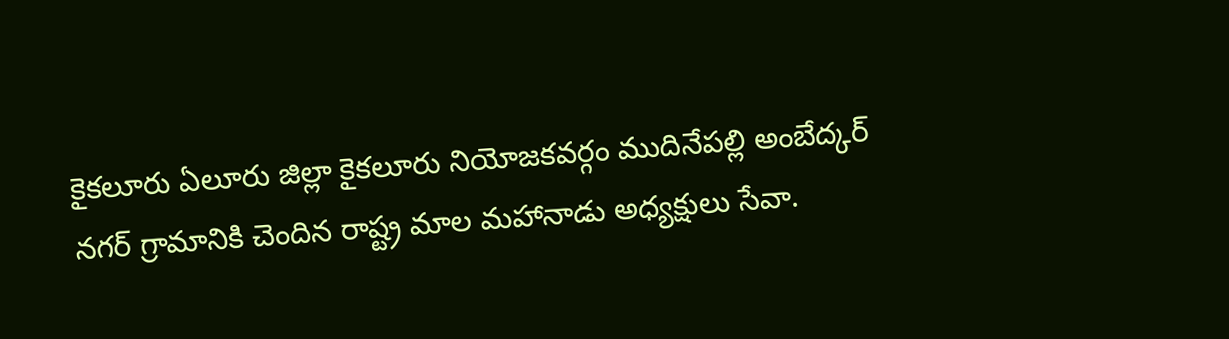కైకలూరు ఏలూరు జిల్లా కైకలూరు నియోజకవర్గం ముదినేపల్లి అంబేద్కర్ నగర్ గ్రామానికి చెందిన రాష్ట్ర మాల మహానాడు అధ్యక్షులు సేవా.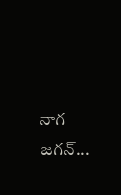నాగ జగన్...